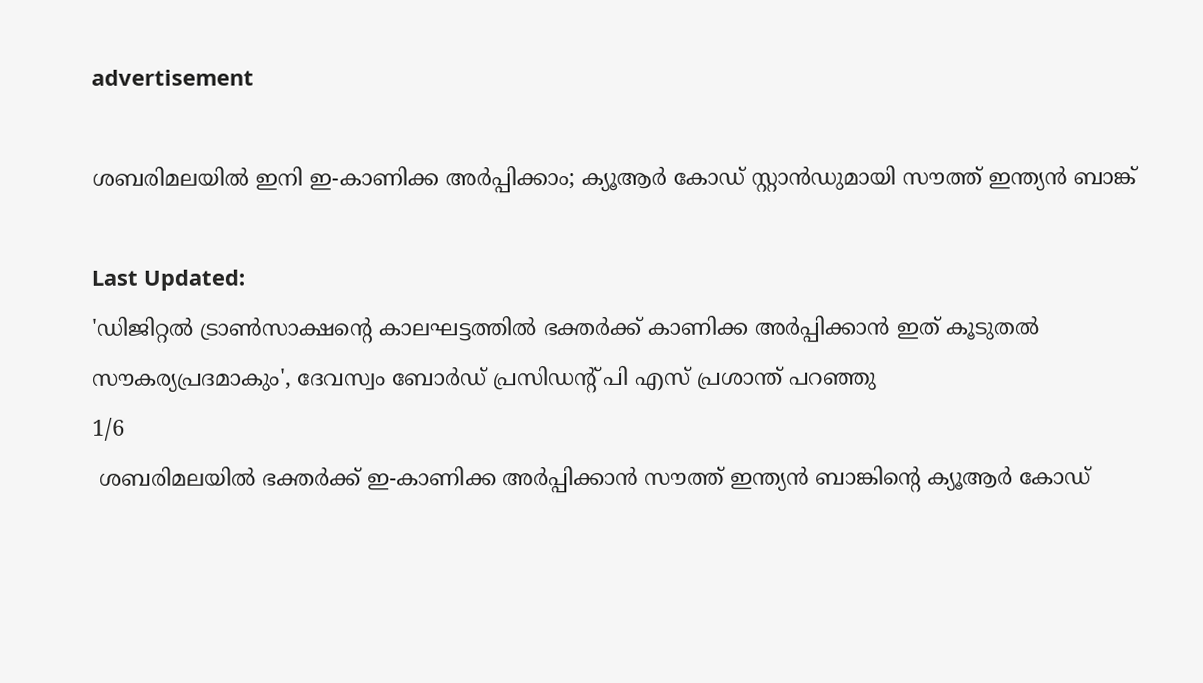advertisement

ശബരിമലയിൽ ഇനി ഇ-കാണിക്ക അർപ്പിക്കാം; ക്യൂആർ കോഡ് സ്റ്റാൻഡുമായി സൗത്ത് ഇന്ത്യൻ ബാങ്ക്

Last Updated:
'ഡിജിറ്റൽ ട്രാൺസാക്ഷൻ്റെ കാലഘട്ടത്തിൽ ഭക്തർക്ക് കാണിക്ക അർപ്പിക്കാൻ ഇത് കൂടുതൽ സൗകര്യപ്രദമാകും', ദേവസ്വം ബോർഡ് പ്രസിഡന്റ് പി എസ് പ്രശാന്ത് പറഞ്ഞു
1/6
 ശബരിമലയിൽ ഭക്തർക്ക് ഇ-കാണിക്ക അർപ്പിക്കാൻ സൗത്ത് ഇന്ത്യൻ ബാങ്കിന്റെ ക്യൂആർ കോഡ്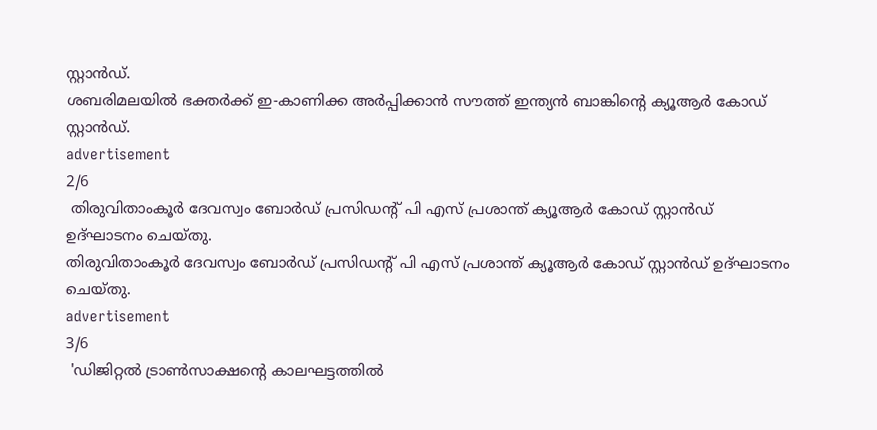സ്റ്റാൻഡ്.
ശബരിമലയിൽ ഭക്തർക്ക് ഇ-കാണിക്ക അർപ്പിക്കാൻ സൗത്ത് ഇന്ത്യൻ ബാങ്കിന്റെ ക്യൂആർ കോഡ് സ്റ്റാൻഡ്.
advertisement
2/6
 തിരുവിതാംകൂർ ദേവസ്വം ബോർഡ് പ്രസിഡന്റ് പി എസ് പ്രശാന്ത് ക്യൂആർ കോഡ് സ്റ്റാൻഡ് ഉദ്ഘാടനം ചെയ്തു.
തിരുവിതാംകൂർ ദേവസ്വം ബോർഡ് പ്രസിഡന്റ് പി എസ് പ്രശാന്ത് ക്യൂആർ കോഡ് സ്റ്റാൻഡ് ഉദ്ഘാടനം ചെയ്തു.
advertisement
3/6
 'ഡിജിറ്റൽ ട്രാൺസാക്ഷൻ്റെ കാലഘട്ടത്തിൽ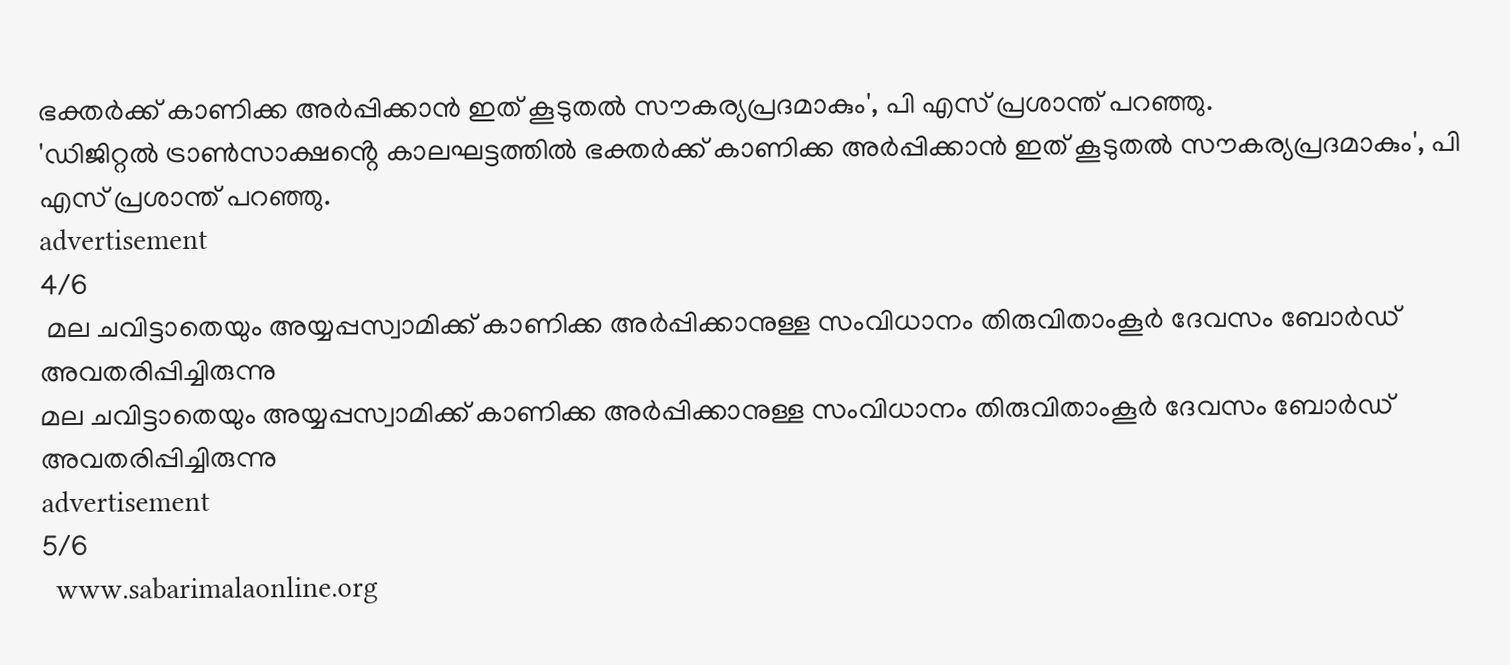ഭക്തർക്ക് കാണിക്ക അർപ്പിക്കാൻ ഇത് കൂടുതൽ സൗകര്യപ്രദമാകും', പി എസ് പ്രശാന്ത് പറഞ്ഞു.
'ഡിജിറ്റൽ ട്രാൺസാക്ഷൻ്റെ കാലഘട്ടത്തിൽ ഭക്തർക്ക് കാണിക്ക അർപ്പിക്കാൻ ഇത് കൂടുതൽ സൗകര്യപ്രദമാകും', പി എസ് പ്രശാന്ത് പറഞ്ഞു.
advertisement
4/6
 മല ചവിട്ടാതെയും അയ്യപ്പസ്വാമിക്ക് കാണിക്ക അർപ്പിക്കാനുള്ള സംവിധാനം തിരുവിതാംകൂർ ദേവസം ബോർഡ് അവതരിപ്പിച്ചിരുന്നു
മല ചവിട്ടാതെയും അയ്യപ്പസ്വാമിക്ക് കാണിക്ക അർപ്പിക്കാനുള്ള സംവിധാനം തിരുവിതാംകൂർ ദേവസം ബോർഡ് അവതരിപ്പിച്ചിരുന്നു
advertisement
5/6
  www.sabarimalaonline.org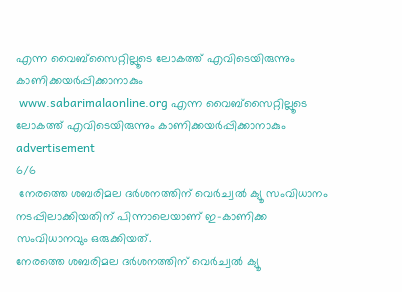എന്ന വൈബ്സൈറ്റില്ലൂടെ ലോകത്ത് എവിടെയിരുന്നും കാണിക്കയർപ്പിക്കാനാകും
 www.sabarimalaonline.org എന്ന വൈബ്സൈറ്റില്ലൂടെ ലോകത്ത് എവിടെയിരുന്നും കാണിക്കയർപ്പിക്കാനാകും
advertisement
6/6
 നേരത്തെ ശബരിമല ദർശനത്തിന് വെർച്വൽ ക്യൂ സംവിധാനം നടപ്പിലാക്കിയതിന് പിന്നാലെയാണ് ഇ-കാണിക്ക സംവിധാനവും ഒരുക്കിയത്.
നേരത്തെ ശബരിമല ദർശനത്തിന് വെർച്വൽ ക്യൂ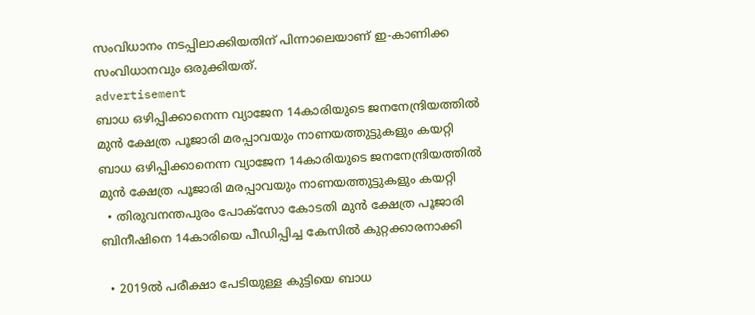സംവിധാനം നടപ്പിലാക്കിയതിന് പിന്നാലെയാണ് ഇ-കാണിക്ക സംവിധാനവും ഒരുക്കിയത്.
advertisement
ബാധ ഒഴിപ്പിക്കാനെന്ന വ്യാജേന 14കാരിയുടെ ജനനേന്ദ്രിയത്തിൽ മുൻ ക്ഷേത്ര പൂജാരി മരപ്പാവയും നാണയത്തുട്ടുകളും കയറ്റി
ബാധ ഒഴിപ്പിക്കാനെന്ന വ്യാജേന 14കാരിയുടെ ജനനേന്ദ്രിയത്തിൽ മുൻ ക്ഷേത്ര പൂജാരി മരപ്പാവയും നാണയത്തുട്ടുകളും കയറ്റി
  • തിരുവനന്തപുരം പോക്സോ കോടതി മുൻ ക്ഷേത്ര പൂജാരി ബിനീഷിനെ 14കാരിയെ പീഡിപ്പിച്ച കേസിൽ കുറ്റക്കാരനാക്കി

  • 2019ൽ പരീക്ഷാ പേടിയുള്ള കുട്ടിയെ ബാധ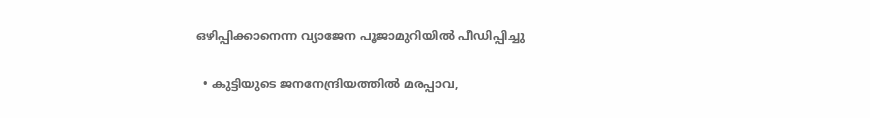ഒഴിപ്പിക്കാനെന്ന വ്യാജേന പൂജാമുറിയിൽ പീഡിപ്പിച്ചു

  • കുട്ടിയുടെ ജനനേന്ദ്രിയത്തിൽ മരപ്പാവ,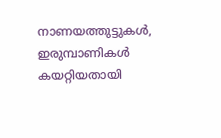നാണയത്തുട്ടുകൾ, ഇരുമ്പാണികൾ കയറ്റിയതായി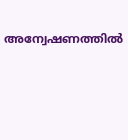അന്വേഷണത്തിൽ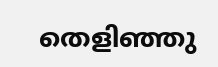തെളിഞ്ഞു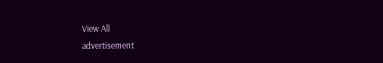View All
advertisement